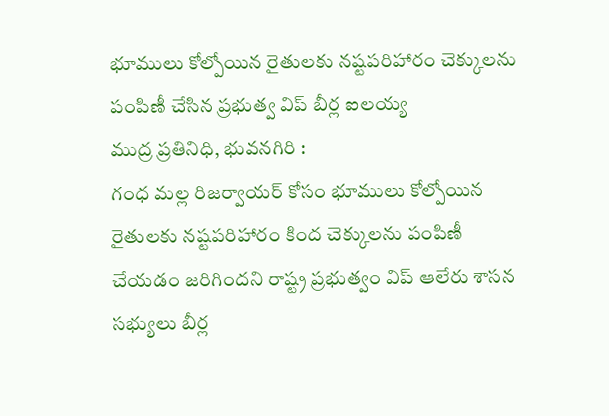భూములు కోల్పోయిన రైతులకు నష్టపరిహారం చెక్కులను పంపిణీ చేసిన ప్రభుత్వ విప్ బీర్ల ఐలయ్య
ముద్ర ప్రతినిధి, భువనగిరి :
గంధ మల్ల రిజర్వాయర్ కోసం భూములు కోల్పోయిన రైతులకు నష్టపరిహారం కింద చెక్కులను పంపిణీ చేయడం జరిగిందని రాష్ట్ర ప్రభుత్వం విప్ ఆలేరు శాసన సభ్యులు బీర్ల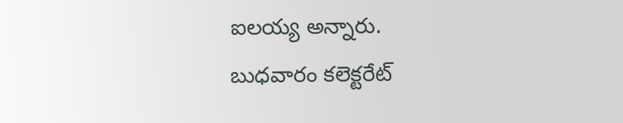ఐలయ్య అన్నారు.
బుధవారం కలెక్టరేట్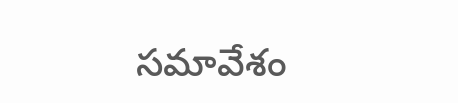సమావేశం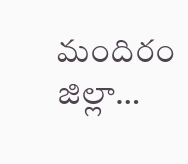మందిరం జిల్లా…